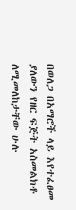በወለጋ በአማሮች ላይ እየተፈፀመ ያለውን የዘር ፍጅት አስመልክቶ ለሚመለከታቸው ሁሉ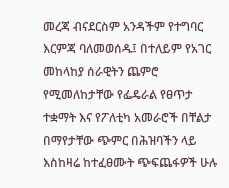መረጃ ብናደርስም አንዳችም የተግባር እርምጃ ባለመወሰዱ፤ በተለይም የአገር መከላከያ ሰራዊትን ጨምሮ የሚመለከታቸው የፌዴራል የፀጥታ ተቋማት እና የፖለቲካ አመራሮች በቸልታ በማየታቸው ጭምር በሕዝባችን ላይ እስከዛሬ ከተፈፀሙት ጭፍጨፋዎች ሁሉ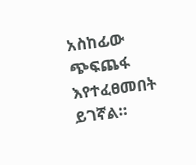አስከፊው ጭፍጨፋ እየተፈፀመበት ይገኛል።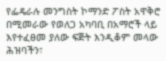የፌዴራሉ መንግስት ኮማንድ ፖስት አዋቅሮ በሚመራው የወለጋ አካባቢ በአማሮች ላይ እየተፈፀመ ያለው ፍጅት እንዲቆም መላው ሕዝባችን፣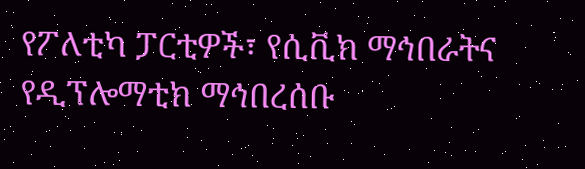የፖለቲካ ፓርቲዎች፣ የሲቪክ ማኅበራትና የዲፕሎማቲክ ማኅበረሰቡ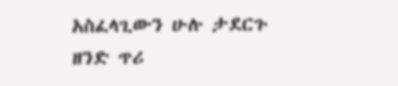አስፈላጊውን ሁሉ ታደርጉ ዘንድ ጥሪ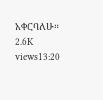አቀርባለሁ። 2.6K views13:20